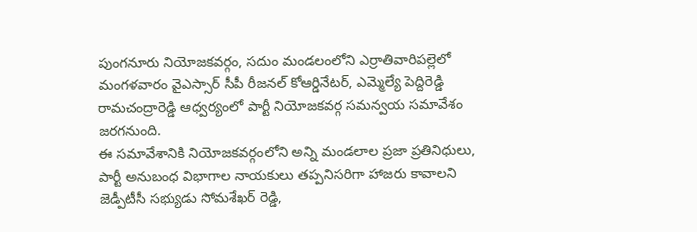పుంగనూరు నియోజకవర్గం, సదుం మండలంలోని ఎర్రాతివారిపల్లెలో మంగళవారం వైఎస్సార్ సీపీ రీజనల్ కోఆర్డినేటర్, ఎమ్మెల్యే పెద్దిరెడ్డి రామచంద్రారెడ్డి ఆధ్వర్యంలో పార్టీ నియోజకవర్గ సమన్వయ సమావేశం జరగనుంది.
ఈ సమావేశానికి నియోజకవర్గంలోని అన్ని మండలాల ప్రజా ప్రతినిధులు, పార్టీ అనుబంధ విభాగాల నాయకులు తప్పనిసరిగా హాజరు కావాలని జెడ్పీటీసీ సభ్యుడు సోమశేఖర్ రెడ్డి,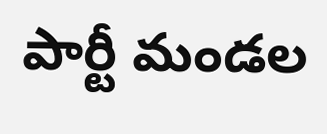పార్టీ మండల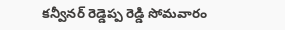కన్వీనర్ రెడ్డెప్ప రెడ్డి సోమవారం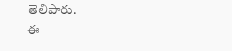తెలిపారు.
ఈ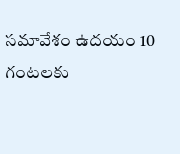సమావేశం ఉదయం 10 గంటలకు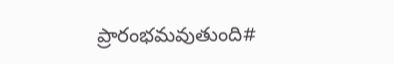ప్రారంభమవుతుంది#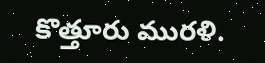కొత్తూరు మురళి.